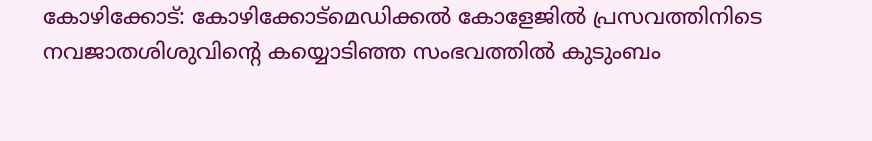കോഴിക്കോട്: കോഴിക്കോട്മെഡിക്കൽ കോളേജിൽ പ്രസവത്തിനിടെ നവജാതശിശുവിന്റെ കയ്യൊടിഞ്ഞ സംഭവത്തിൽ കുടുംബം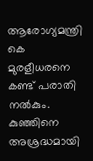ആരോഗ്യമന്ത്രി കെ മുരളീധരനെ കണ്ട് പരാതി നൽകും. കുഞ്ഞിനെ അശ്രദ്ധമായി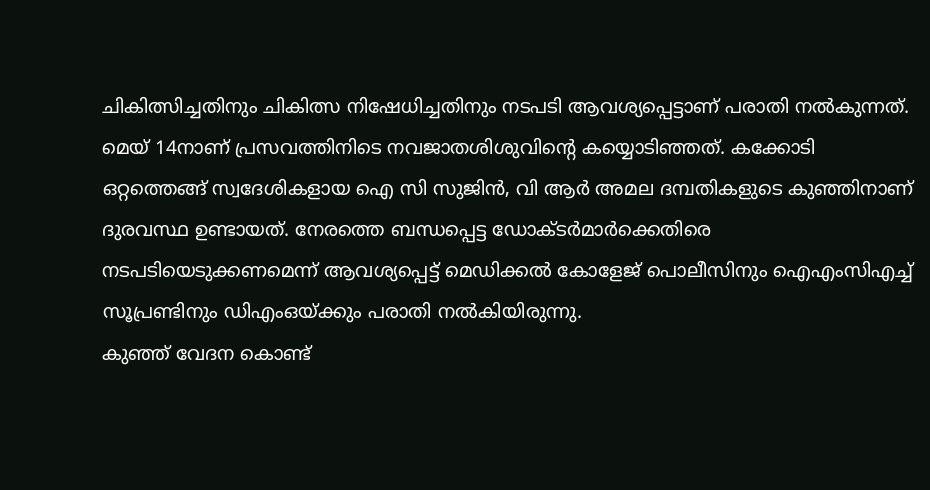ചികിത്സിച്ചതിനും ചികിത്സ നിഷേധിച്ചതിനും നടപടി ആവശ്യപ്പെട്ടാണ് പരാതി നൽകുന്നത്.
മെയ് 14നാണ് പ്രസവത്തിനിടെ നവജാതശിശുവിന്റെ കയ്യൊടിഞ്ഞത്. കക്കോടി ഒറ്റത്തെങ്ങ് സ്വദേശികളായ ഐ സി സുജിൻ, വി ആർ അമല ദമ്പതികളുടെ കുഞ്ഞിനാണ് ദുരവസ്ഥ ഉണ്ടായത്. നേരത്തെ ബന്ധപ്പെട്ട ഡോക്ടർമാർക്കെതിരെ നടപടിയെടുക്കണമെന്ന് ആവശ്യപ്പെട്ട് മെഡിക്കൽ കോളേജ് പൊലീസിനും ഐഎംസിഎച്ച് സൂപ്രണ്ടിനും ഡിഎംഒയ്ക്കും പരാതി നൽകിയിരുന്നു.
കുഞ്ഞ് വേദന കൊണ്ട്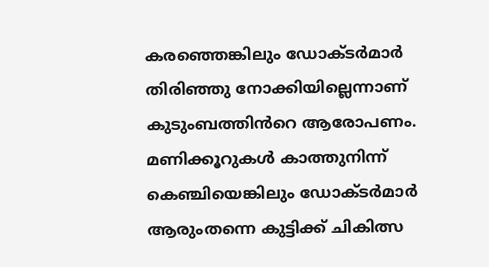കരഞ്ഞെങ്കിലും ഡോക്ടർമാർ തിരിഞ്ഞു നോക്കിയില്ലെന്നാണ് കുടുംബത്തിൻറെ ആരോപണം. മണിക്കൂറുകൾ കാത്തുനിന്ന് കെഞ്ചിയെങ്കിലും ഡോക്ടർമാർ ആരുംതന്നെ കുട്ടിക്ക് ചികിത്സ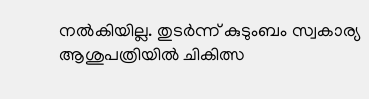നൽകിയില്ല. തുടർന്ന് കുടുംബം സ്വകാര്യ ആശുപത്രിയിൽ ചികിത്സ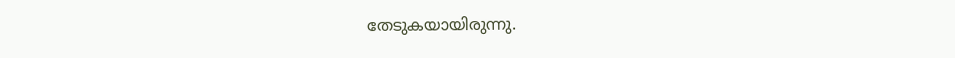തേടുകയായിരുന്നു.